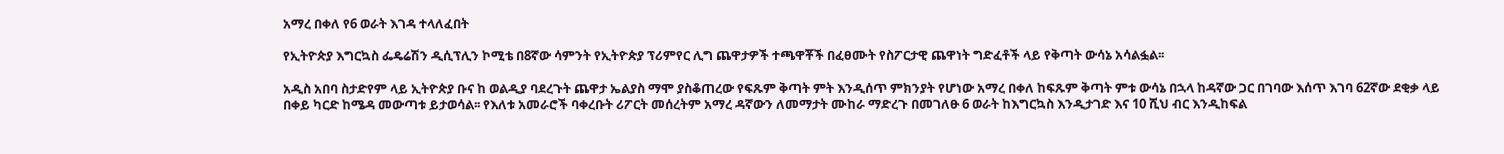አማረ በቀለ የ6 ወራት እገዳ ተላለፈበት

የኢትዮጵያ እግርኳስ ፌዴሬሽን ዲሲፕሊን ኮሚቴ በ8ኛው ሳምንት የኢትዮጵያ ፕሪምየር ሊግ ጨዋታዎች ተጫዋቾች በፈፀሙት የስፖርታዊ ጨዋነት ግድፈቶች ላይ የቅጣት ውሳኔ አሳልፏል፡፡

አዲስ አበባ ስታድየም ላይ ኢትዮጵያ ቡና ከ ወልዲያ ባደረጉት ጨዋታ ኤልያስ ማሞ ያስቆጠረው የፍጹም ቅጣት ምት እንዲሰጥ ምክንያት የሆነው አማረ በቀለ ከፍጹም ቅጣት ምቱ ውሳኔ በኋላ ከዳኛው ጋር በገባው እሰጥ እገባ 62ኛው ደቂቃ ላይ በቀይ ካርድ ከሜዳ መውጣቱ ይታወሳል፡፡ የእለቱ አመራሮች ባቀረቡት ሪፖርት መሰረትም አማረ ዳኛውን ለመማታት ሙከራ ማድረጉ በመገለፁ 6 ወራት ከእግርኳስ እንዲታገድ እና 10 ሺህ ብር እንዲከፍል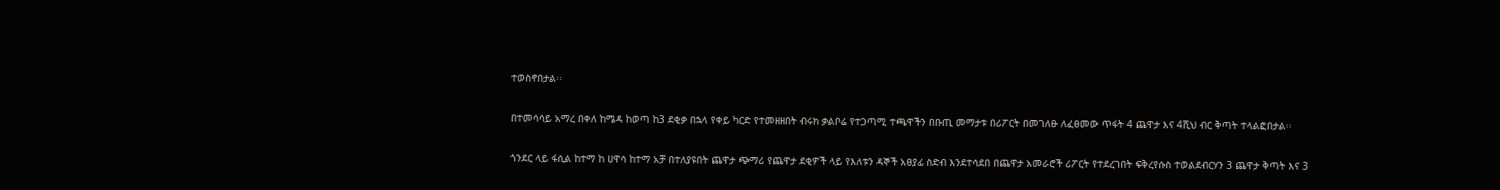ተወስኖበታል፡፡

በተመሳሳይ አማረ በቀለ ከሜዳ ከወጣ ከ3 ደቂቃ በኋላ የቀይ ካርድ የተመዘዘበት ብሩክ ቃልቦሬ የተጋጣሚ ተጫዋችን በቡጢ መማታቱ በሪፖርት በመገለፁ ለፈፀመው ጥፋት 4 ጨዋታ እና 4ሺህ ብር ቅጣት ተላልፎበታል፡፡

ጎንደር ላይ ፋሲል ከተማ ከ ሀዋሳ ከተማ አቻ በተለያዩበት ጨዋታ ጭማሪ የጨዋታ ደቂዎች ላይ የእለቱን ዳኞች አፀያፊ ስድብ እንደተሳደበ በጨዋታ አመራሮች ሪፖርት የተደረገበት ፍቅረየሱስ ተወልደብርሃን 3 ጨዋታ ቅጣት እና 3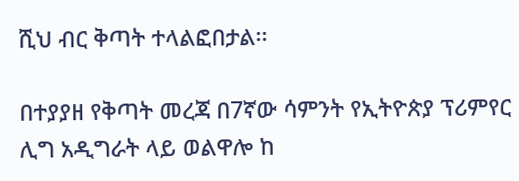ሺህ ብር ቅጣት ተላልፎበታል፡፡

በተያያዘ የቅጣት መረጃ በ7ኛው ሳምንት የኢትዮጵያ ፕሪምየር ሊግ አዲግራት ላይ ወልዋሎ ከ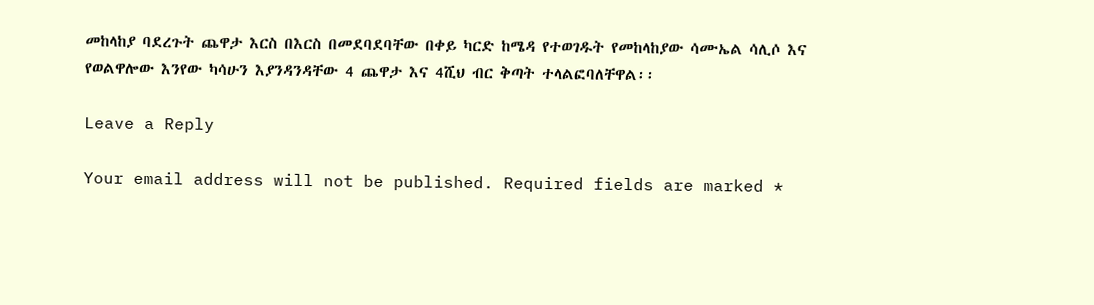መከላከያ ባደረጉት ጨዋታ እርስ በእርስ በመደባደባቸው በቀይ ካርድ ከሜዳ የተወገዱት የመከላከያው ሳሙኤል ሳሊሶ እና የወልዋሎው እንየው ካሳሁን እያንዳንዳቸው 4 ጨዋታ እና 4ሺህ ብር ቅጣት ተላልፎባለቸዋል፡፡

Leave a Reply

Your email address will not be published. Required fields are marked *